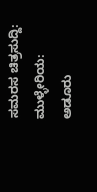ಸಮರಸ ಚಿತ್ರಸುದ್ದಿ: ಮುಳ್ಳೇರಿಯ: ಅಡೂರು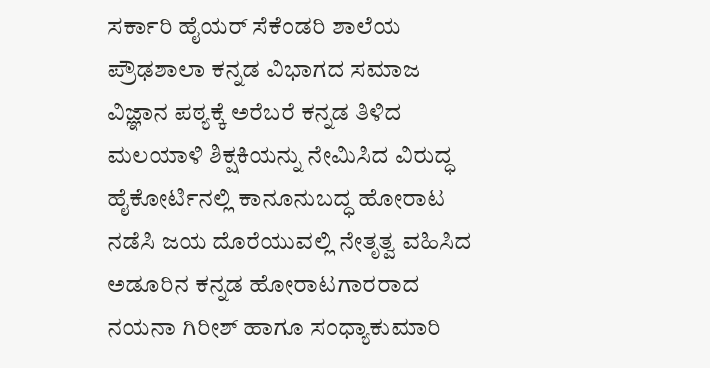ಸರ್ಕಾರಿ ಹೈಯರ್ ಸೆಕೆಂಡರಿ ಶಾಲೆಯ ಪ್ರೌಢಶಾಲಾ ಕನ್ನಡ ವಿಭಾಗದ ಸಮಾಜ ವಿಜ್ಞಾನ ಪಠ್ಯಕ್ಕೆ ಅರೆಬರೆ ಕನ್ನಡ ತಿಳಿದ ಮಲಯಾಳಿ ಶಿಕ್ಷಕಿಯನ್ನು ನೇಮಿಸಿದ ವಿರುದ್ಧ ಹೈಕೋರ್ಟಿನಲ್ಲಿ ಕಾನೂನುಬದ್ಧ ಹೋರಾಟ ನಡೆಸಿ ಜಯ ದೊರೆಯುವಲ್ಲಿ ನೇತೃತ್ವ ವಹಿಸಿದ ಅಡೂರಿನ ಕನ್ನಡ ಹೋರಾಟಗಾರರಾದ ನಯನಾ ಗಿರೀಶ್ ಹಾಗೂ ಸಂಧ್ಯಾಕುಮಾರಿ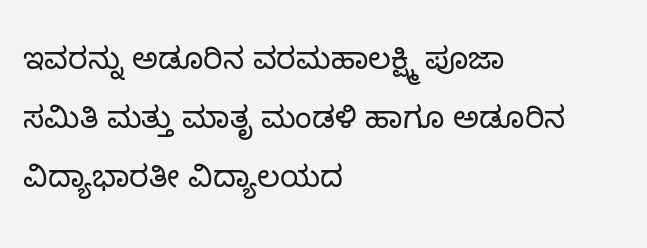ಇವರನ್ನು ಅಡೂರಿನ ವರಮಹಾಲಕ್ಷ್ಮಿ ಪೂಜಾ ಸಮಿತಿ ಮತ್ತು ಮಾತೃ ಮಂಡಳಿ ಹಾಗೂ ಅಡೂರಿನ ವಿದ್ಯಾಭಾರತೀ ವಿದ್ಯಾಲಯದ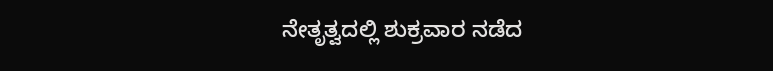ನೇತೃತ್ವದಲ್ಲಿ ಶುಕ್ರವಾರ ನಡೆದ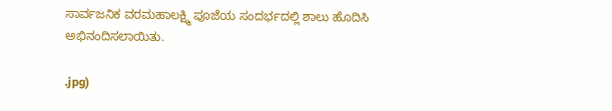ಸಾರ್ವಜನಿಕ ವರಮಹಾಲಕ್ಷ್ಮಿ ಪೂಜೆಯ ಸಂದರ್ಭದಲ್ಲಿ ಶಾಲು ಹೊದಿಸಿ ಅಭಿನಂದಿಸಲಾಯಿತು.

.jpg)